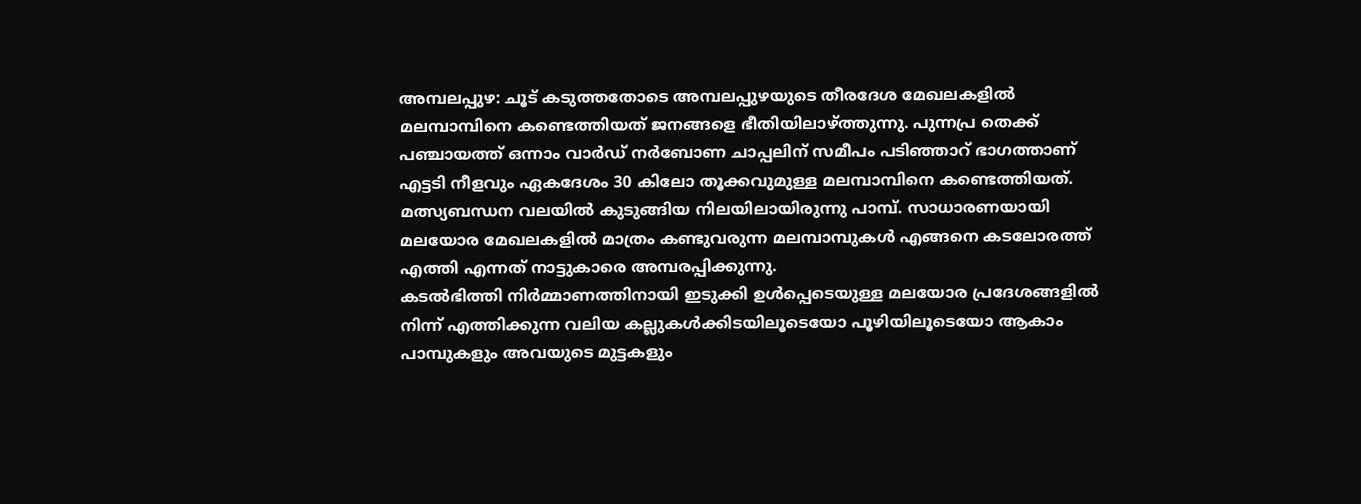അമ്പലപ്പുഴ: ചൂട് കടുത്തതോടെ അമ്പലപ്പുഴയുടെ തീരദേശ മേഖലകളിൽ മലമ്പാമ്പിനെ കണ്ടെത്തിയത് ജനങ്ങളെ ഭീതിയിലാഴ്ത്തുന്നു. പുന്നപ്ര തെക്ക് പഞ്ചായത്ത് ഒന്നാം വാർഡ് നർബോണ ചാപ്പലിന് സമീപം പടിഞ്ഞാറ് ഭാഗത്താണ് എട്ടടി നീളവും ഏകദേശം 30 കിലോ തൂക്കവുമുള്ള മലമ്പാമ്പിനെ കണ്ടെത്തിയത്. മത്സ്യബന്ധന വലയിൽ കുടുങ്ങിയ നിലയിലായിരുന്നു പാമ്പ്. സാധാരണയായി മലയോര മേഖലകളിൽ മാത്രം കണ്ടുവരുന്ന മലമ്പാമ്പുകൾ എങ്ങനെ കടലോരത്ത് എത്തി എന്നത് നാട്ടുകാരെ അമ്പരപ്പിക്കുന്നു.
കടൽഭിത്തി നിർമ്മാണത്തിനായി ഇടുക്കി ഉൾപ്പെടെയുള്ള മലയോര പ്രദേശങ്ങളിൽ നിന്ന് എത്തിക്കുന്ന വലിയ കല്ലുകൾക്കിടയിലൂടെയോ പൂഴിയിലൂടെയോ ആകാം പാമ്പുകളും അവയുടെ മുട്ടകളും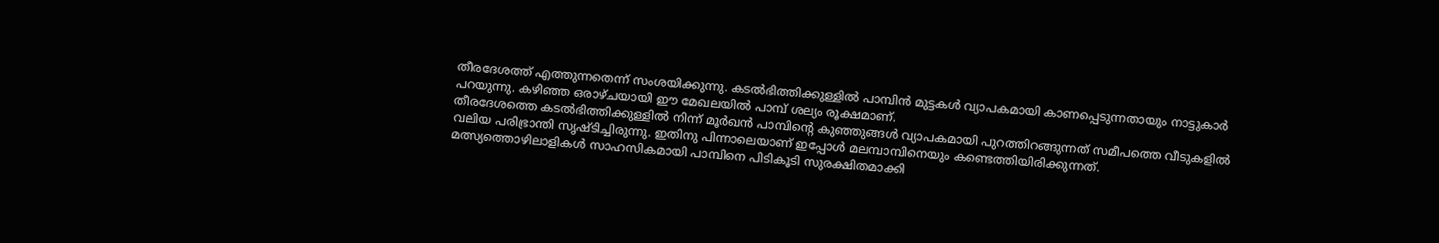തീരദേശത്ത് എത്തുന്നതെന്ന് സംശയിക്കുന്നു. കടൽഭിത്തിക്കുള്ളിൽ പാമ്പിൻ മുട്ടകൾ വ്യാപകമായി കാണപ്പെടുന്നതായും നാട്ടുകാർ പറയുന്നു. കഴിഞ്ഞ ഒരാഴ്ചയായി ഈ മേഖലയിൽ പാമ്പ് ശല്യം രൂക്ഷമാണ്.
തീരദേശത്തെ കടൽഭിത്തിക്കുള്ളിൽ നിന്ന് മൂർഖൻ പാമ്പിന്റെ കുഞ്ഞുങ്ങൾ വ്യാപകമായി പുറത്തിറങ്ങുന്നത് സമീപത്തെ വീടുകളിൽ വലിയ പരിഭ്രാന്തി സൃഷ്ടിച്ചിരുന്നു. ഇതിനു പിന്നാലെയാണ് ഇപ്പോൾ മലമ്പാമ്പിനെയും കണ്ടെത്തിയിരിക്കുന്നത്. മത്സ്യത്തൊഴിലാളികൾ സാഹസികമായി പാമ്പിനെ പിടികൂടി സുരക്ഷിതമാക്കി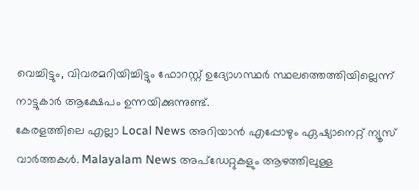വെച്ചിട്ടും, വിവരമറിയിച്ചിട്ടും ഫോറസ്റ്റ് ഉദ്യോഗസ്ഥർ സ്ഥലത്തെത്തിയില്ലെന്ന് നാട്ടുകാർ ആക്ഷേപം ഉന്നയിക്കുന്നുണ്ട്.
കേരളത്തിലെ എല്ലാ Local News അറിയാൻ എപ്പോഴും ഏഷ്യാനെറ്റ് ന്യൂസ് വാർത്തകൾ. Malayalam News അപ്ഡേറ്റുകളും ആഴത്തിലുള്ള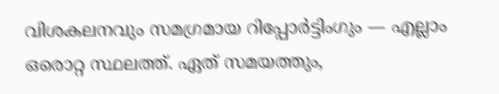വിശകലനവും സമഗ്രമായ റിപ്പോർട്ടിംഗും — എല്ലാം ഒരൊറ്റ സ്ഥലത്ത്. ഏത് സമയത്തും,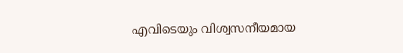എവിടെയും വിശ്വസനീയമായ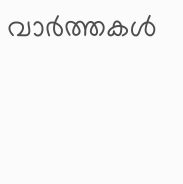വാർത്തകൾ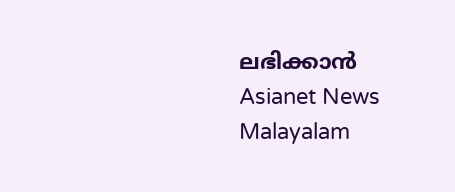ലഭിക്കാൻ Asianet News Malayalam